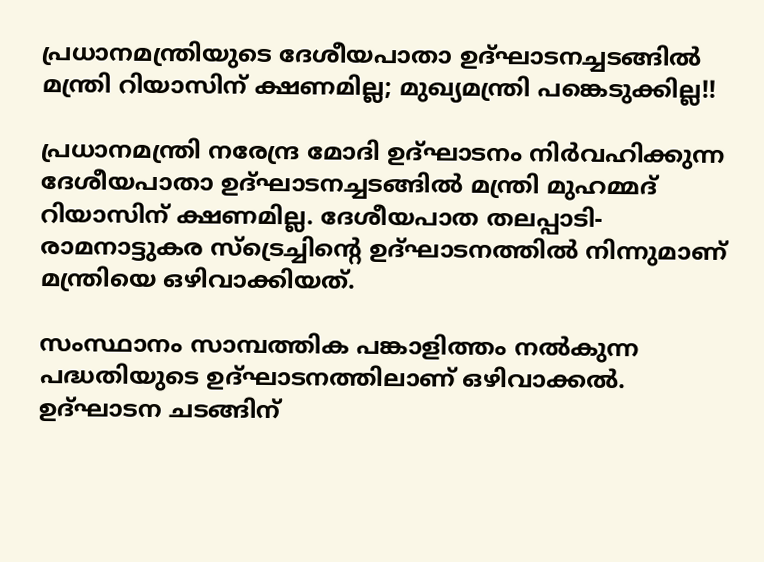പ്രധാനമന്ത്രിയുടെ ദേശീയപാതാ ഉദ്ഘാടനച്ചടങ്ങിൽ മന്ത്രി റിയാസിന് ക്ഷണമില്ല; മുഖ്യമന്ത്രി പങ്കെടുക്കില്ല!!

പ്രധാനമന്ത്രി നരേന്ദ്ര മോദി ഉദ്ഘാടനം നിർവഹിക്കുന്ന ദേശീയപാതാ ഉദ്ഘാടനച്ചടങ്ങിൽ മന്ത്രി മുഹമ്മദ് റിയാസിന് ക്ഷണമില്ല. ദേശീയപാത തലപ്പാടി-രാമനാട്ടുകര സ്ട്രെച്ചിൻ്റെ ഉദ്ഘാടനത്തിൽ നിന്നുമാണ് മന്ത്രിയെ ഒഴിവാക്കിയത്.

സംസ്ഥാനം സാമ്പത്തിക പങ്കാളിത്തം നൽകുന്ന പദ്ധതിയുടെ ഉദ്ഘാടനത്തിലാണ് ഒഴിവാക്കൽ. ഉദ്ഘാടന ചടങ്ങിന്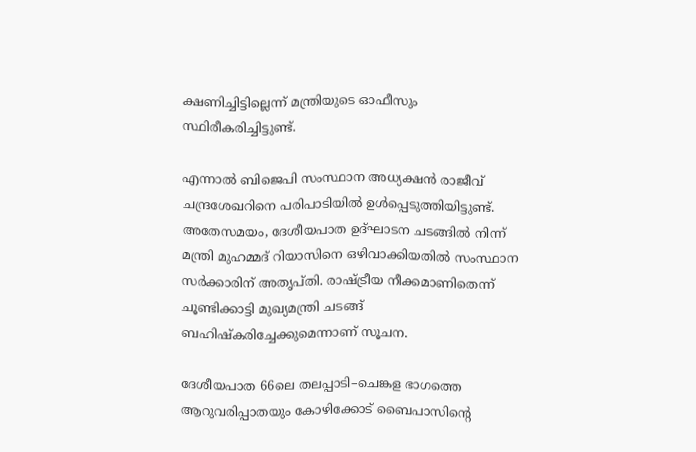ക്ഷണിച്ചിട്ടില്ലെന്ന് മന്ത്രിയുടെ ഓഫീസും സ്ഥിരീകരിച്ചിട്ടുണ്ട്.

എന്നാൽ ബിജെപി സംസ്ഥാന അധ്യക്ഷൻ രാജീവ് ചന്ദ്രശേഖറിനെ പരിപാടിയിൽ ഉൾപ്പെടുത്തിയിട്ടുണ്ട്. അതേസമയം, ദേശീയപാത ഉദ്ഘാടന ചടങ്ങിൽ നിന്ന് മന്ത്രി മുഹമ്മദ് റിയാസിനെ ഒഴിവാക്കിയതിൽ സംസ്ഥാന സർക്കാരിന് അതൃപ്തി. രാഷ്ട്രീയ നീക്കമാണിതെന്ന് ചൂണ്ടിക്കാട്ടി മുഖ്യമന്ത്രി ചടങ്ങ് ബഹിഷ്കരിച്ചേക്കുമെന്നാണ് സൂചന.

ദേശീയപാത 66ലെ തലപ്പാടി–ചെങ്കള ഭാഗത്തെ ആറുവരിപ്പാതയും കോഴിക്കോട് ബൈപാസിന്‍റെ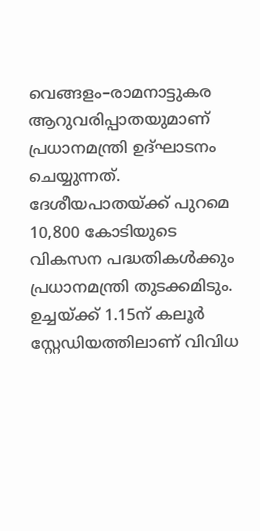വെങ്ങളം–രാമനാട്ടുകര ആറുവരിപ്പാതയുമാണ് പ്രധാനമന്ത്രി ഉദ്ഘാടനം ചെയ്യുന്നത്. ദേശീയപാതയ്ക്ക് പുറമെ 10,800 കോടിയുടെ വികസന പദ്ധതികള്‍ക്കും പ്രധാനമന്ത്രി തുടക്കമിടും. ഉച്ചയ്ക്ക് 1.15ന് കലൂര്‍ സ്റ്റേഡിയത്തിലാണ് വിവിധ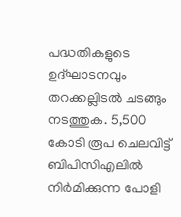പദ്ധതികളുടെ ഉദ്ഘാടനവും തറക്കല്ലിടല്‍ ചടങ്ങും നടത്തുക. 5,500 കോടി രൂപ ചെലവിട്ട് ബിപിസിഎലില്‍ നിര്‍മിക്കുന്ന പോളി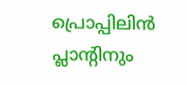പ്രൊപ്പിലിന്‍ പ്ലാന്‍റിനും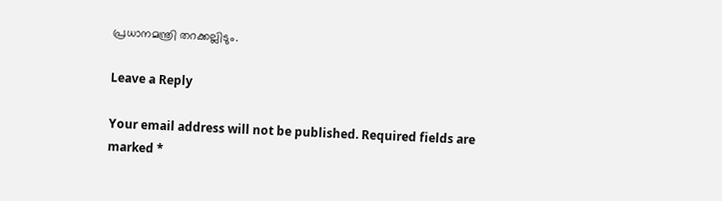പ്രധാനമന്ത്രി തറക്കല്ലിടും.

Leave a Reply

Your email address will not be published. Required fields are marked *